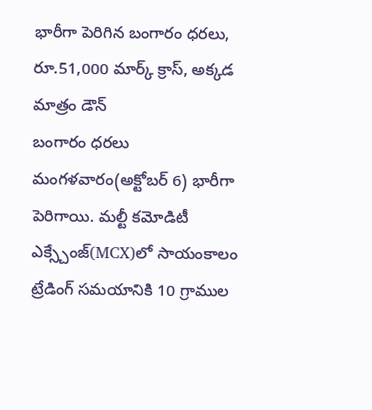భారీగా పెరిగిన బంగారం ధరలు, రూ.51,000 మార్క్ క్రాస్, అక్కడ మాత్రం డౌన్
బంగారం ధరలు మంగళవారం(అక్టోబర్ 6) భారీగా పెరిగాయి. మల్టీ కమోడిటీ ఎక్స్చేంజ్(MCX)లో సాయంకాలం ట్రేడింగ్ సమయానికి 10 గ్రాముల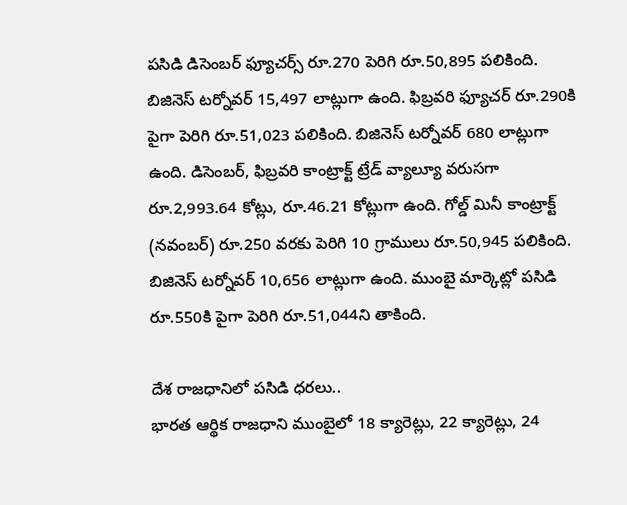పసిడి డిసెంబర్ ఫ్యూచర్స్ రూ.270 పెరిగి రూ.50,895 పలికింది. బిజినెస్ టర్నోవర్ 15,497 లాట్లుగా ఉంది. ఫిబ్రవరి ఫ్యూచర్ రూ.290కి పైగా పెరిగి రూ.51,023 పలికింది. బిజినెస్ టర్నోవర్ 680 లాట్లుగా ఉంది. డిసెంబర్, ఫిబ్రవరి కాంట్రాక్ట్ ట్రేడ్ వ్యాల్యూ వరుసగా రూ.2,993.64 కోట్లు, రూ.46.21 కోట్లుగా ఉంది. గోల్డ్ మినీ కాంట్రాక్ట్ (నవంబర్) రూ.250 వరకు పెరిగి 10 గ్రాములు రూ.50,945 పలికింది. బిజినెస్ టర్నోవర్ 10,656 లాట్లుగా ఉంది. ముంబై మార్కెట్లో పసిడి రూ.550కి పైగా పెరిగి రూ.51,044ని తాకింది.

దేశ రాజధానిలో పసిడి ధరలు..
భారత ఆర్థిక రాజధాని ముంబైలో 18 క్యారెట్లు, 22 క్యారెట్లు, 24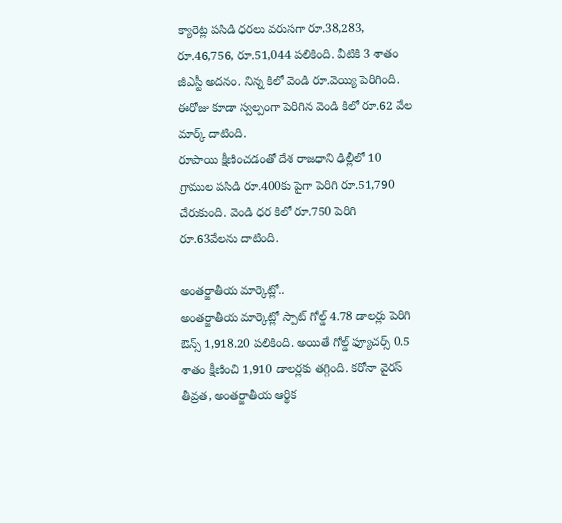క్యారెట్ల పసిడి ధరలు వరుసగా రూ.38,283, రూ.46,756, రూ.51,044 పలికింది. వీటికి 3 శాతం జీఎస్టీ అదనం. నిన్న కిలో వెండి రూ.వెయ్యి పెరిగింది. ఈరోజు కూడా స్వల్పంగా పెరిగిన వెండి కిలో రూ.62 వేల మార్క్ దాటింది.
రూపాయి క్షీణించడంతో దేశ రాజధాని ఢిల్లీలో 10 గ్రాముల పసిడి రూ.400కు పైగా పెరిగి రూ.51,790 చేరుకుంది. వెండి ధర కిలో రూ.750 పెరిగి రూ.63వేలను దాటింది.

అంతర్జాతీయ మార్కెట్లో..
అంతర్జాతీయ మార్కెట్లో స్పాట్ గోల్డ్ 4.78 డాలర్లు పెరిగి ఔన్స్ 1,918.20 పలికింది. అయితే గోల్డ్ ఫ్యూచర్స్ 0.5 శాతం క్షీణించి 1,910 డాలర్లకు తగ్గింది. కరోనా వైరస్ తీవ్రత, అంతర్జాతీయ ఆర్థిక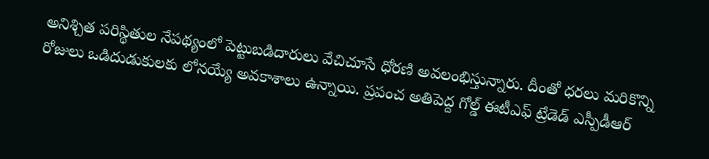అనిశ్చిత పరిస్థితుల నేపథ్యంలో పెట్టుబడిదారులు వేచిచూసే ధోరణి అవలంభిస్తున్నారు. దీంతో ధరలు మరికొన్ని రోజులు ఒడిదుడుకులకు లోనయ్యే అవకాశాలు ఉన్నాయి. ప్రపంచ అతిపెద్ద గోల్డ్ ఈటీఎఫ్ ట్రేడెడ్ ఎస్పీడీఆర్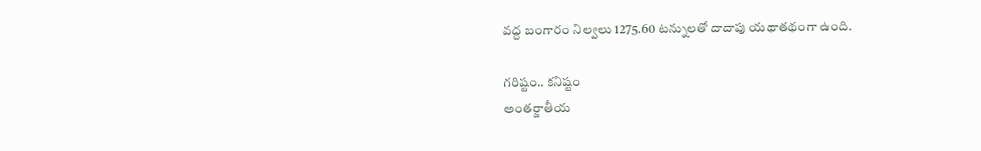వద్ద బంగారం నిల్వలు 1275.60 టన్నులతో దాదాపు యథాతథంగా ఉంది.

గరిష్టం.. కనిష్టం
అంతర్జాతీయ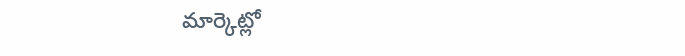మార్కెట్లో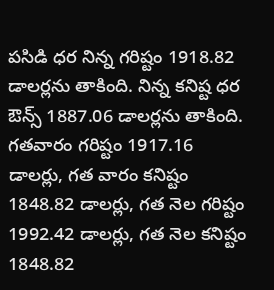పసిడి ధర నిన్న గరిష్టం 1918.82 డాలర్లను తాకింది. నిన్న కనిష్ట ధర ఔన్స్ 1887.06 డాలర్లను తాకింది. గతవారం గరిష్టం 1917.16 డాలర్లు, గత వారం కనిష్టం 1848.82 డాలర్లు, గత నెల గరిష్టం 1992.42 డాలర్లు, గత నెల కనిష్టం 1848.82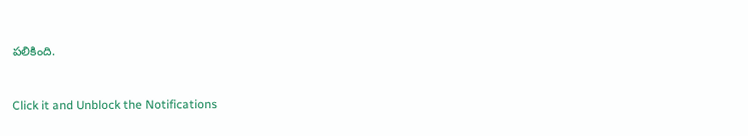పలికింది.


Click it and Unblock the Notifications